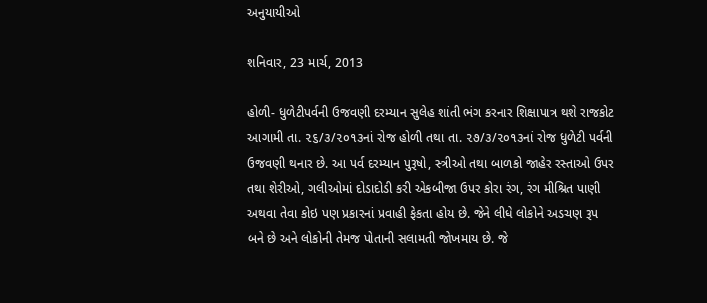અનુયાયીઓ

શનિવાર, 23 માર્ચ, 2013

હોળી- ધુળેટીપર્વની ઉજવણી દરમ્‍યાન સુલેહ શાંતી ભંગ કરનાર શિક્ષાપાત્ર થશે રાજકોટ આગામી તા. ૨૬/૩/૨૦૧૩નાં રોજ હોળી તથા તા. ૨૭/૩/૨૦૧૩નાં રોજ ધુળેટી પર્વની ઉજવણી થનાર છે. આ પર્વ દરમ્‍યાન પુરૂષો, સ્‍ત્રીઓ તથા બાળકો જાહેર રસ્‍તાઓ ઉપર તથા શેરીઓ, ગલીઓમાં દોડાદોડી કરી એકબીજા ઉપર કોરા રંગ, રંગ મીશ્રિત પાણી અથવા તેવા કોઇ પણ પ્રકારનાં પ્રવાહી ફેકતા હોય છે. જેને લીધે લોકોને અડચણ રૂપ બને છે અને લોકોની તેમજ પોતાની સલામતી જોખમાય છે. જે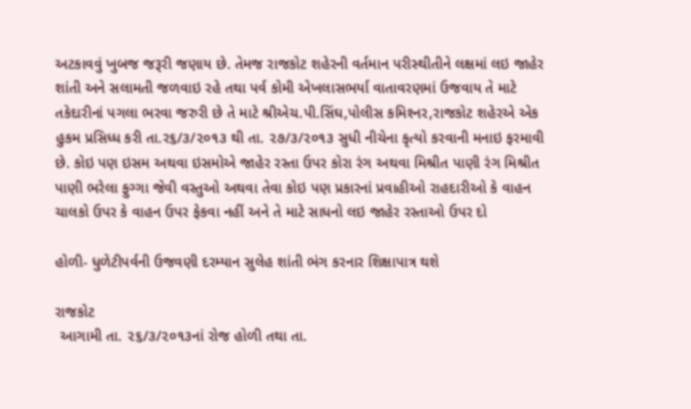અટકાવવું ખુબજ જરૂરી જણાય છે. તેમજ રાજકોટ શહેરની વર્તમાન પરીસ્‍થીતીને લક્ષમાં લઇ જાહેર શાંતી અને સલામતી જળવાઇ રહે તથા પર્વ કોમી એખલાસભર્યા વાતાવરણમાં ઉજવાય તે માટે તકેદારીનાં પગલા ભરવા જરુરી છે તે માટે શ્રીએચ.પી.સિંઘ,પોલીસ કમિશ્‍નર,રાજકોટ શહેરએ એક હુકમ પ્રસિધ્‍ધ કરી તા.ર૬/૩/૨૦૧૩ થી તા. ૨૭/૩/૨૦૧૩ સુધી નીચેના કૃત્‍યો કરવાની મનાઇ ફરમાવી છે. કોઇ પણ ઇસમ અથવા ઇસમોએ જાહેર રસ્‍તા ઉપર કોરા રંગ અથવા મિશ્રીત પાણી રંગ મિશ્રીત પાણી ભરેલા ફુગ્‍ગા જેવી વસ્‍તુઓ અથવા તેવા કોઇ પણ પ્રકારનાં પ્રવાહીઓ રાહદારીઓ કે વાહન ચાલકો ઉપર કે વાહન ઉપર ફેકવા નહીં અને તે માટે સાધનો લઇ જાહેર રસ્‍તાઓ ઉપર દો

હોળી- ધુળેટીપર્વની ઉજવણી દરમ્‍યાન સુલેહ શાંતી ભંગ કરનાર શિક્ષાપાત્ર થશે

રાજકોટ
 આગામી તા. ૨૬/૩/૨૦૧૩નાં રોજ હોળી તથા તા.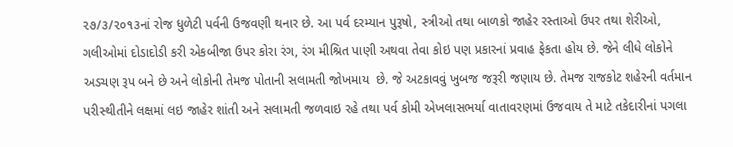૨૭/૩/૨૦૧૩નાં રોજ ધુળેટી પર્વની ઉજવણી થનાર છે. આ પર્વ દરમ્‍યાન પુરૂષો, સ્‍ત્રીઓ તથા બાળકો જાહેર રસ્‍તાઓ ઉપર તથા શેરીઓ, ગલીઓમાં દોડાદોડી કરી એકબીજા ઉપર કોરા રંગ, રંગ મીશ્રિત પાણી અથવા તેવા કોઇ પણ પ્રકારનાં પ્રવાહ ફેકતા હોય છે. જેને લીધે લોકોને અડચણ રૂપ બને છે અને લોકોની તેમજ પોતાની સલામતી જોખમાય  છે. જે અટકાવવું ખુબજ જરૂરી જણાય છે. તેમજ રાજકોટ શહેરની વર્તમાન પરીસ્‍થીતીને લક્ષમાં લઇ જાહેર શાંતી અને સલામતી જળવાઇ રહે તથા પર્વ કોમી એખલાસભર્યા વાતાવરણમાં ઉજવાય તે માટે તકેદારીનાં પગલા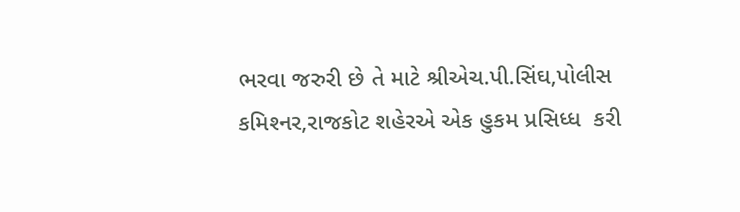ભરવા જરુરી છે તે માટે શ્રીએચ.પી.સિંઘ,પોલીસ કમિશ્‍નર,રાજકોટ શહેરએ એક હુકમ પ્રસિધ્‍ધ  કરી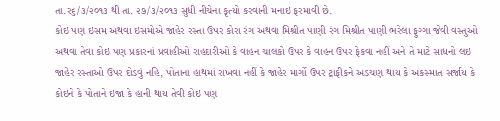તા.ર૬/૩/૨૦૧૩ થી તા. ૨૭/૩/૨૦૧૩ સુધી નીચેના કૃત્‍યો કરવાની મનાઇ ફરમાવી છે.
કોઇ પણ ઇસમ અથવા ઇસમોએ જાહેર રસ્‍તા ઉપર કોરા રંગ અથવા મિશ્રીત પાણી રંગ મિશ્રીત પાણી ભરેલા ફુગ્‍ગા જેવી વસ્‍તુઓ અથવા તેવા કોઇ પણ પ્રકારનાં પ્રવાહીઓ રાહદારીઓ કે વાહન ચાલકો ઉપર કે વાહન ઉપર ફેકવા નહીં અને તે માટે સાધનો લઇ જાહેર રસ્‍તાઓ ઉપર દોડવું નહિ, પોતાના હાથમાં રાખવા નહીં કે જાહેર માર્ગો ઉપર ટ્રાફીકને અડચણ થાય કે અકસ્‍માત સર્જાય કે કોઇને કે પોતાને ઇજા કે હાની થાય તેવી કોઇ પણ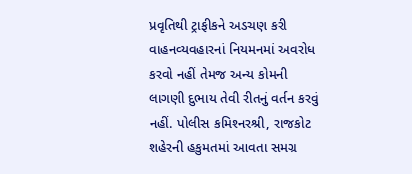પ્રવૃતિથી ટ્રાફીકને અડચણ કરી વાહનવ્‍યવહારનાં નિયમનમાં અવરોધ કરવો નહીં તેમજ અન્‍ય કોમની લાગણી દુભાય તેવી રીતનું વર્તન કરવું નહીં. પોલીસ કમિશ્‍નરશ્રી, રાજકોટ શહેરની હકુમતમાં આવતા સમગ્ર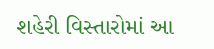શહેરી વિસ્‍તારોમાં આ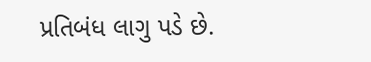પ્રતિબંધ લાગુ પડે છે.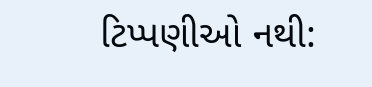ટિપ્પણીઓ નથી: